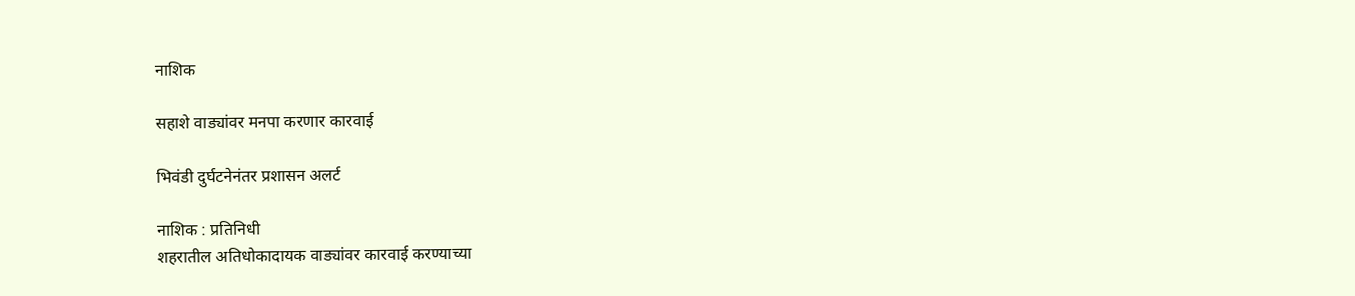नाशिक

सहाशे वाड्यांवर मनपा करणार कारवाई

भिवंडी दुर्घटनेनंतर प्रशासन अलर्ट

नाशिक : प्रतिनिधी
शहरातील अतिधोकादायक वाड्यांवर कारवाई करण्याच्या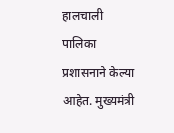हालचाली पालिका प्रशासनाने केल्या आहेत. मुख्यमंत्री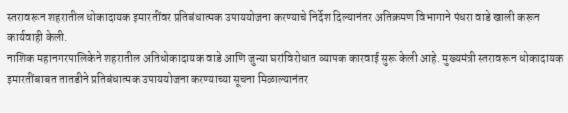स्तरावरून शहरातील धोकादायक इमारतींवर प्रतिबंधात्मक उपाययोजना करण्याचे निर्देश दिल्यानंतर अतिक्रमण विभागाने पंधरा वाडे खाली करून
कार्यवाही केली.
नाशिक महानगरपालिकेने शहरातील अतिधोकादायक वाडे आणि जुन्या घरांविरोधात व्यापक कारवाई सुरू केली आहे. मुख्यमंत्री स्तरावरून धोकादायक इमारतींबाबत तातडीने प्रतिबंधात्मक उपाययोजना करण्याच्या सूचना मिळाल्यानंतर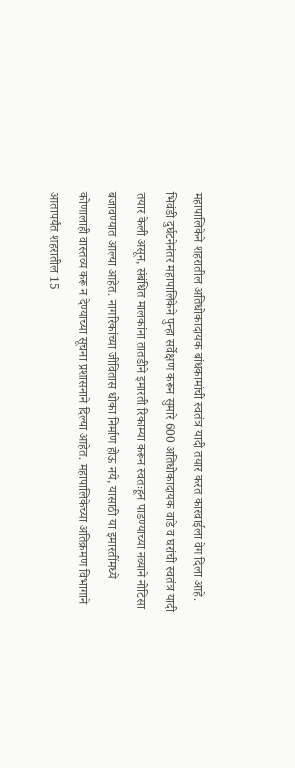महापालिकेने शहरातील अतिधोकादायक बांधकामांची स्वतंत्र यादी तयार करत कारवाईला वेग दिला आहे. भिवंडी दुर्घटनेनंतर महापालिकेने पुन्हा सर्वेक्षण करून सुमारे 600 अतिधोकादायक वाडे व घरांची स्वतंत्र यादी तयार केली असून, संबंधित मालकांना तातडीने इमारती रिकाम्या करून स्वतःहून पाडण्याच्या नव्याने नोटिसा बजावण्यात आल्या आहेत. नागरिकांच्या जीवितास धोका निर्माण होऊ नये, यासाठी या इमारतींमध्ये कोणालाही वास्तव्य करू न देण्याच्या सूचना प्रशासनाने दिल्या आहेत. महापालिकेच्या अतिक्रमण विभागाने आतापर्यंत शहरातील 15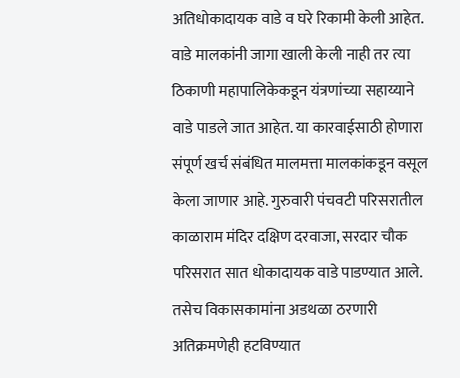अतिधोकादायक वाडे व घरे रिकामी केली आहेत. वाडे मालकांनी जागा खाली केली नाही तर त्या ठिकाणी महापालिकेकडून यंत्रणांच्या सहाय्याने वाडे पाडले जात आहेत. या कारवाईसाठी होणारा संपूर्ण खर्च संबंधित मालमत्ता मालकांकडून वसूल केला जाणार आहे. गुरुवारी पंचवटी परिसरातील काळाराम मंदिर दक्षिण दरवाजा, सरदार चौक परिसरात सात धोकादायक वाडे पाडण्यात आले. तसेच विकासकामांना अडथळा ठरणारी अतिक्रमणेही हटविण्यात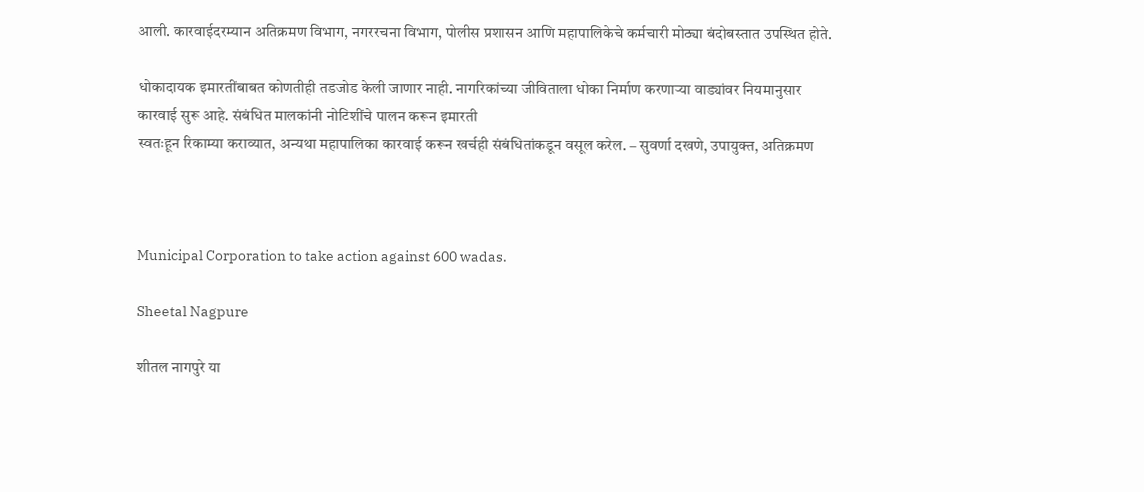आली. कारवाईदरम्यान अतिक्रमण विभाग, नगररचना विभाग, पोलीस प्रशासन आणि महापालिकेचे कर्मचारी मोठ्या बंदोबस्तात उपस्थित होते.

धोकादायक इमारतींबाबत कोणतीही तडजोड केली जाणार नाही. नागरिकांच्या जीविताला धोका निर्माण करणार्‍या वाड्यांवर नियमानुसार कारवाई सुरू आहे. संबंधित मालकांनी नोटिशींचे पालन करून इमारती
स्वतःहून रिकाम्या कराव्यात, अन्यथा महापालिका कारवाई करून खर्चही संबंधितांकडून वसूल करेल. – सुवर्णा दखणे, उपायुक्त, अतिक्रमण



Municipal Corporation to take action against 600 wadas.

Sheetal Nagpure

शीतल नागपुरे या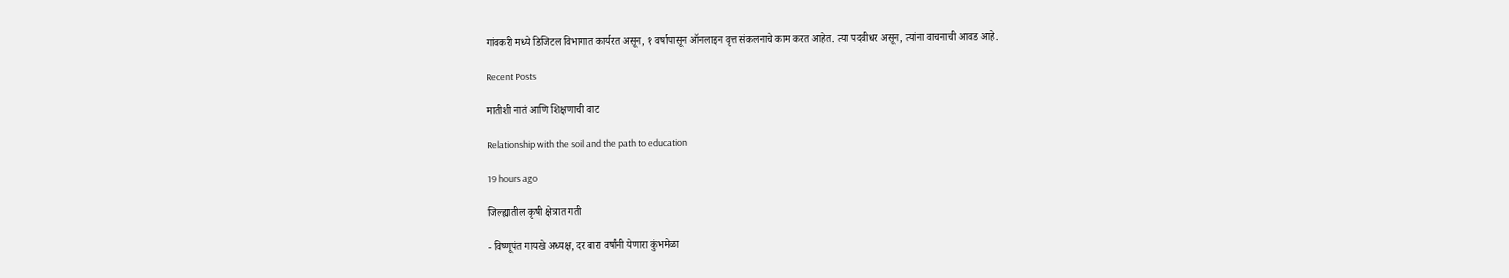गांवकरी मध्ये डिजिटल विभागात कार्यरत असून, १ वर्षापासून ऑनलाइन वृत्त संकलनाचे काम करत आहेत. त्या पदवीधर असून, त्यांना वाचनाची आवड आहे.

Recent Posts

मातीशी नातं आणि शिक्षणाची वाट

Relationship with the soil and the path to education

19 hours ago

जिल्ह्यातील कृषी क्षेत्रात गती

- विष्णूपंत गायखे अध्यक्ष, दर बारा वर्षांनी येणारा कुंभमेळा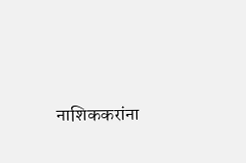नाशिककरांना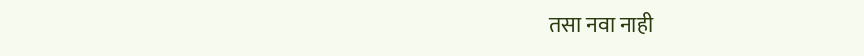तसा नवा नाही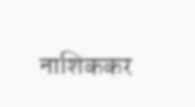नाशिककर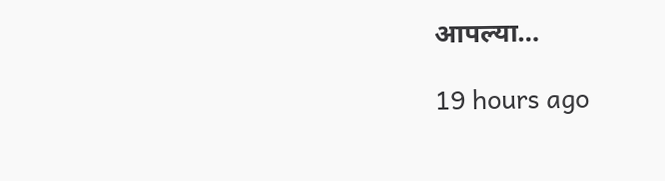आपल्या…

19 hours ago